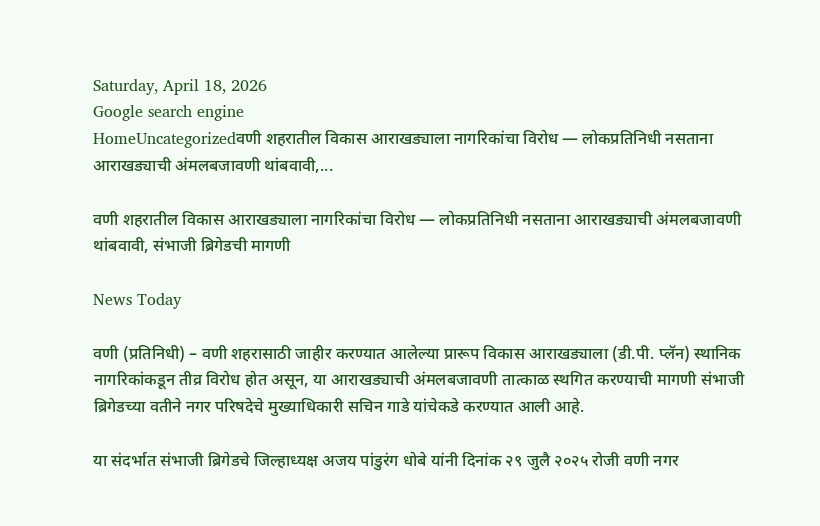Saturday, April 18, 2026
Google search engine
HomeUncategorizedवणी शहरातील विकास आराखड्याला नागरिकांचा विरोध — लोकप्रतिनिधी नसताना आराखड्याची अंमलबजावणी थांबवावी,...

वणी शहरातील विकास आराखड्याला नागरिकांचा विरोध — लोकप्रतिनिधी नसताना आराखड्याची अंमलबजावणी थांबवावी, संभाजी ब्रिगेडची मागणी

News Today

वणी (प्रतिनिधी) – वणी शहरासाठी जाहीर करण्यात आलेल्या प्रारूप विकास आराखड्याला (डी.पी. प्लॅन) स्थानिक नागरिकांकडून तीव्र विरोध होत असून, या आराखड्याची अंमलबजावणी तात्काळ स्थगित करण्याची मागणी संभाजी ब्रिगेडच्या वतीने नगर परिषदेचे मुख्याधिकारी सचिन गाडे यांचेकडे करण्यात आली आहे.

या संदर्भात संभाजी ब्रिगेडचे जिल्हाध्यक्ष अजय पांडुरंग धोबे यांनी दिनांक २९ जुलै २०२५ रोजी वणी नगर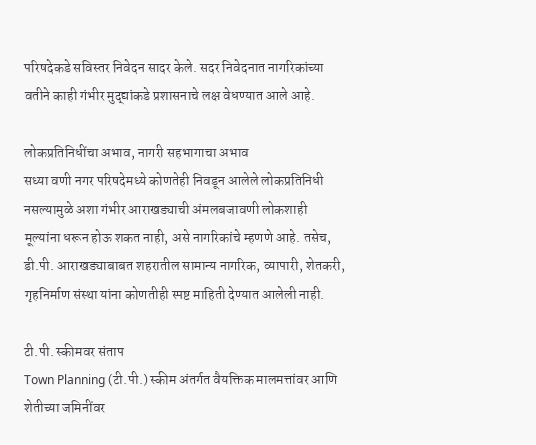परिषदेकडे सविस्तर निवेदन सादर केले. सदर निवेदनात नागरिकांच्या वतीने काही गंभीर मुद्द्यांकडे प्रशासनाचे लक्ष वेधण्यात आले आहे.

लोकप्रतिनिधींचा अभाव, नागरी सहभागाचा अभाव
सध्या वणी नगर परिषदेमध्ये कोणतेही निवडून आलेले लोकप्रतिनिधी नसल्यामुळे अशा गंभीर आराखड्याची अंमलबजावणी लोकशाही मूल्यांना धरून होऊ शकत नाही, असे नागरिकांचे म्हणणे आहे. तसेच, डी.पी. आराखड्याबाबत शहरातील सामान्य नागरिक, व्यापारी, शेतकरी, गृहनिर्माण संस्था यांना कोणतीही स्पष्ट माहिती देण्यात आलेली नाही.

टी.पी. स्कीमवर संताप
Town Planning (टी.पी.) स्कीम अंतर्गत वैयक्तिक मालमत्तांवर आणि शेतीच्या जमिनींवर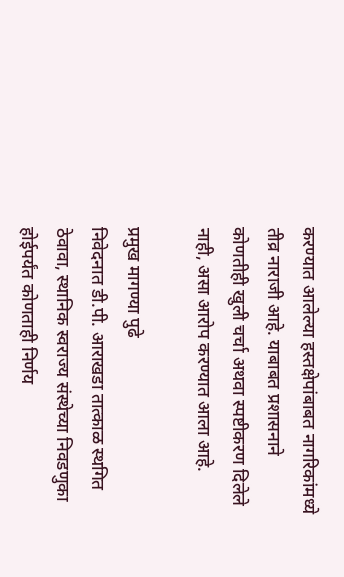करण्यात आलेल्या हस्तक्षेपांबाबत नागरिकांमध्ये तीव्र नाराजी आहे. याबाबत प्रशासनाने कोणतीही खुली चर्चा अथवा स्पष्टीकरण दिलेले नाही, असा आरोप करण्यात आला आहे.

प्रमुख मागण्या पुढे
निवेदनात डी.पी. आराखडा तात्काळ स्थगित ठेवावा, स्थानिक स्वराज्य संस्थेच्या निवडणुका होईपर्यंत कोणताही निर्णय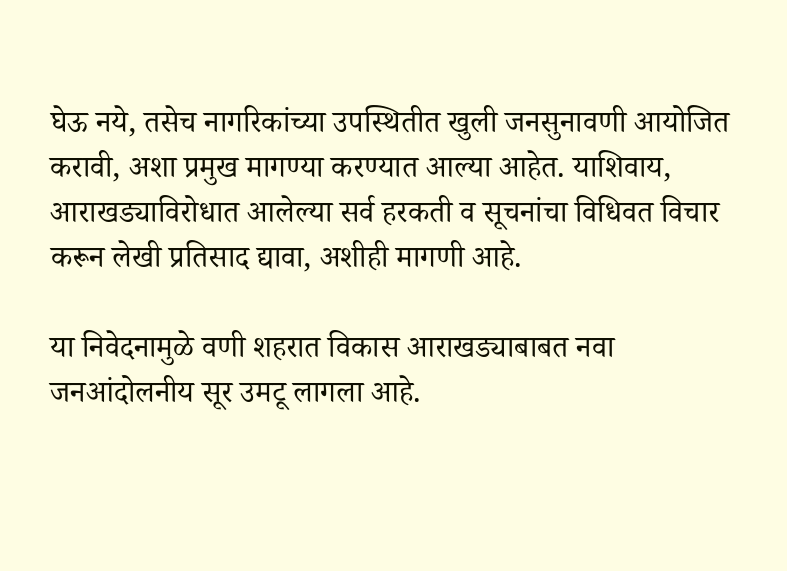घेऊ नये, तसेच नागरिकांच्या उपस्थितीत खुली जनसुनावणी आयोजित करावी, अशा प्रमुख मागण्या करण्यात आल्या आहेत. याशिवाय, आराखड्याविरोधात आलेल्या सर्व हरकती व सूचनांचा विधिवत विचार करून लेखी प्रतिसाद द्यावा, अशीही मागणी आहे.

या निवेदनामुळे वणी शहरात विकास आराखड्याबाबत नवा जनआंदोलनीय सूर उमटू लागला आहे.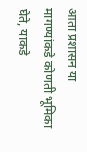आता प्रशासन या मागण्यांकडे कोणती भूमिका घेते, याकडे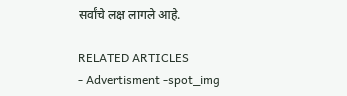सर्वांचे लक्ष लागले आहे.

RELATED ARTICLES
- Advertisment -spot_img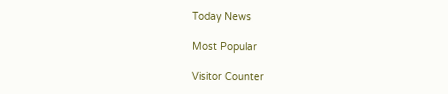Today News

Most Popular

Visitor Counter